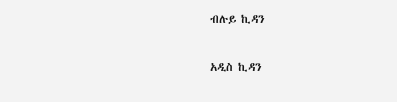ብሉይ ኪዳን

አዲስ ኪዳን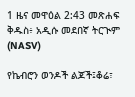1 ዜና መዋዕል 2:43 መጽሐፍ ቅዱስ፥ አዲሱ መደበኛ ትርጒም (NASV)

የኬብሮን ወንዶች ልጆች፤ቆሬ፣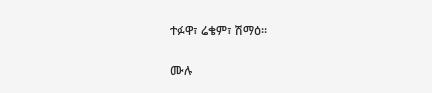ተፉዋ፣ ሬቄም፣ ሽማዕ።

ሙሉ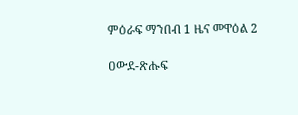ምዕራፍ ማንበብ 1 ዜና መዋዕል 2

ዐውደ-ጽሑፍ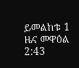ይመልከቱ 1 ዜና መዋዕል 2:43